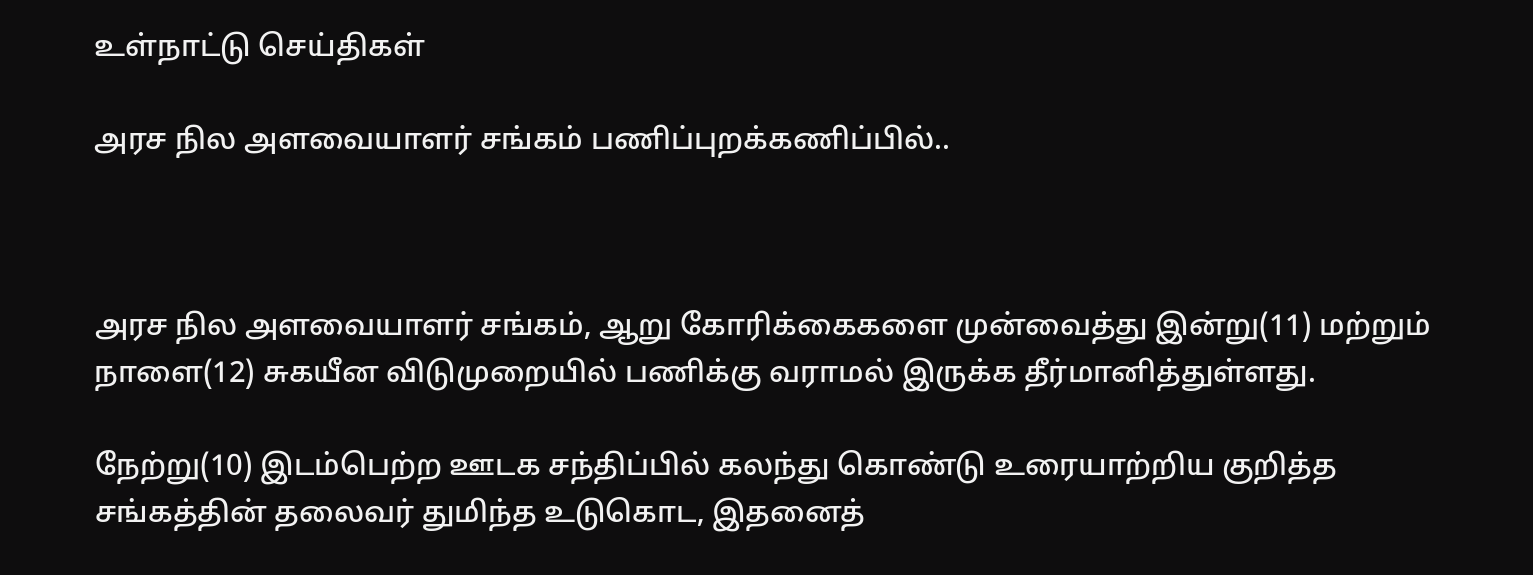உள்நாட்டு செய்திகள்

அரச நில அளவையாளர் சங்கம் பணிப்புறக்கணிப்பில்..



அரச நில அளவையாளர் சங்கம், ஆறு கோரிக்கைகளை முன்வைத்து இன்று(11) மற்றும் நாளை(12) சுகயீன விடுமுறையில் பணிக்கு வராமல் இருக்க தீர்மானித்துள்ளது.

நேற்று(10) இடம்பெற்ற ஊடக சந்திப்பில் கலந்து கொண்டு உரையாற்றிய குறித்த சங்கத்தின் தலைவர் துமிந்த உடுகொட, இதனைத்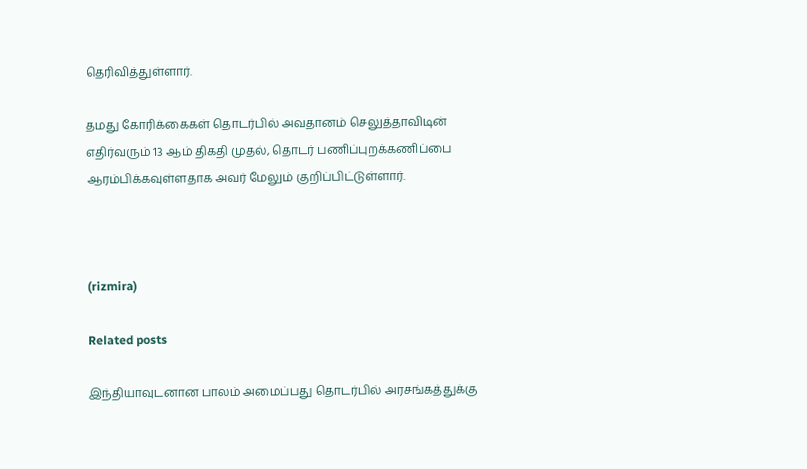தெரிவித்துள்ளார்.

தமது கோரிக்கைகள் தொடர்பில் அவதானம் செலுத்தாவிடின் எதிர்வரும் 13 ஆம் திகதி முதல், தொடர் பணிப்புறக்கணிப்பை ஆரம்பிக்கவுள்ளதாக அவர் மேலும் குறிப்பிட்டுள்ளார்.



(rizmira)

Related posts

இந்தியாவுடனான பாலம் அமைப்பது தொடர்பில் அரசங்கத்துக்கு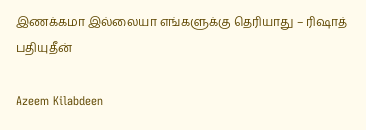இணக்கமா இல்லையா எங்களுக்கு தெரியாது – ரிஷாத் பதியுதீன்

Azeem Kilabdeen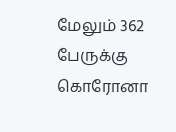மேலும் 362 பேருக்கு கொரோனா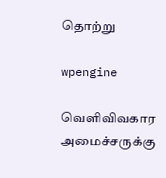தொற்று

wpengine

வெளிவிவகார அமைச்சருக்கு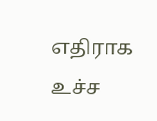எதிராக உச்ச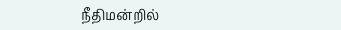நீதிமன்றில்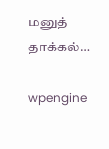மனுத் தாக்கல்…

wpengine